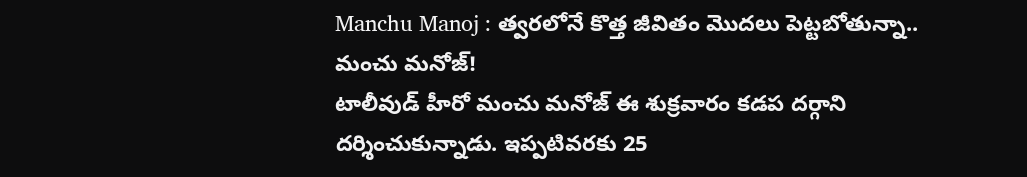Manchu Manoj : త్వరలోనే కొత్త జీవితం మొదలు పెట్టబోతున్నా.. మంచు మనోజ్!
టాలీవుడ్ హీరో మంచు మనోజ్ ఈ శుక్రవారం కడప దర్గాని దర్శించుకున్నాడు. ఇప్పటివరకు 25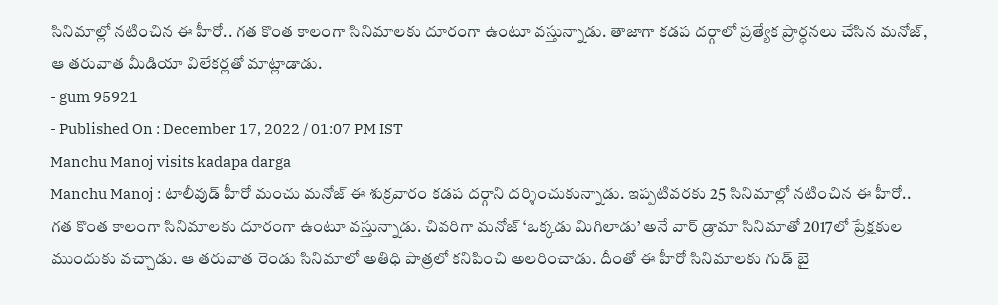సినిమాల్లో నటించిన ఈ హీరో.. గత కొంత కాలంగా సినిమాలకు దూరంగా ఉంటూ వస్తున్నాడు. తాజాగా కడప దర్గాలో ప్రత్యేక ప్రార్ధనలు చేసిన మనోజ్, ఆ తరువాత మీడియా విలేకర్లతో మాట్లాడాడు.
- gum 95921
- Published On : December 17, 2022 / 01:07 PM IST
Manchu Manoj visits kadapa darga
Manchu Manoj : టాలీవుడ్ హీరో మంచు మనోజ్ ఈ శుక్రవారం కడప దర్గాని దర్శించుకున్నాడు. ఇప్పటివరకు 25 సినిమాల్లో నటించిన ఈ హీరో.. గత కొంత కాలంగా సినిమాలకు దూరంగా ఉంటూ వస్తున్నాడు. చివరిగా మనోజ్ ‘ఒక్కడు మిగిలాడు’ అనే వార్ డ్రామా సినిమాతో 2017లో ప్రేక్షకుల ముందుకు వచ్చాడు. ఆ తరువాత రెండు సినిమాలో అతిధి పాత్రలో కనిపించి అలరించాడు. దీంతో ఈ హీరో సినిమాలకు గుడ్ బై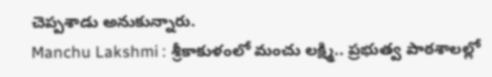చెప్పశాడు అనుకున్నారు.
Manchu Lakshmi : శ్రీకాకుళంలో మంచు లక్ష్మి.. ప్రభుత్వ పాఠశాలల్లో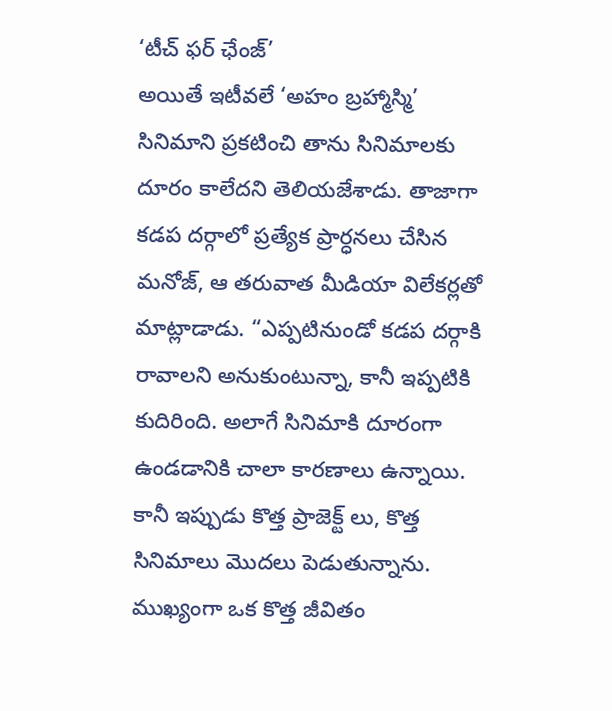‘టీచ్ ఫర్ ఛేంజ్’
అయితే ఇటీవలే ‘అహం బ్రహ్మాస్మి’ సినిమాని ప్రకటించి తాను సినిమాలకు దూరం కాలేదని తెలియజేశాడు. తాజాగా కడప దర్గాలో ప్రత్యేక ప్రార్ధనలు చేసిన మనోజ్, ఆ తరువాత మీడియా విలేకర్లతో మాట్లాడాడు. “ఎప్పటినుండో కడప దర్గాకి రావాలని అనుకుంటున్నా, కానీ ఇప్పటికి కుదిరింది. అలాగే సినిమాకి దూరంగా ఉండడానికి చాలా కారణాలు ఉన్నాయి. కానీ ఇప్పుడు కొత్త ప్రాజెక్ట్ లు, కొత్త సినిమాలు మొదలు పెడుతున్నాను. ముఖ్యంగా ఒక కొత్త జీవితం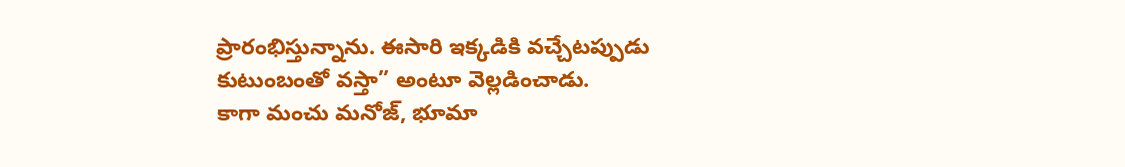ప్రారంభిస్తున్నాను. ఈసారి ఇక్కడికి వచ్చేటప్పుడు కుటుంబంతో వస్తా” అంటూ వెల్లడించాడు.
కాగా మంచు మనోజ్, భూమా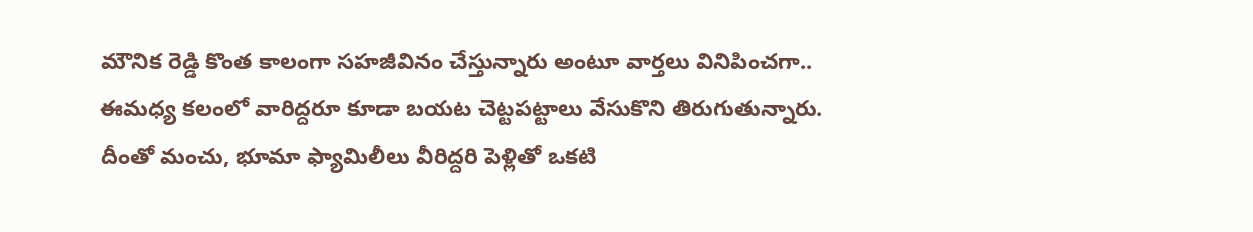మౌనిక రెడ్డి కొంత కాలంగా సహజీవినం చేస్తున్నారు అంటూ వార్తలు వినిపించగా.. ఈమధ్య కలంలో వారిద్దరూ కూడా బయట చెట్టపట్టాలు వేసుకొని తిరుగుతున్నారు. దీంతో మంచు, భూమా ఫ్యామిలీలు వీరిద్దరి పెళ్లితో ఒకటి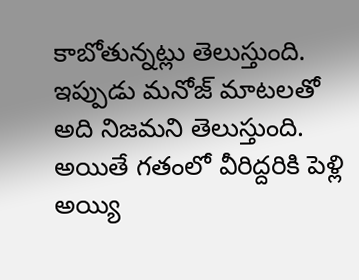కాబోతున్నట్లు తెలుస్తుంది. ఇప్పుడు మనోజ్ మాటలతో అది నిజమని తెలుస్తుంది. అయితే గతంలో వీరిద్దరికి పెళ్లి అయ్యి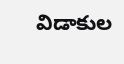విడాకుల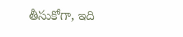తీసుకోగా, ఇది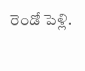రెండో పెళ్లి.